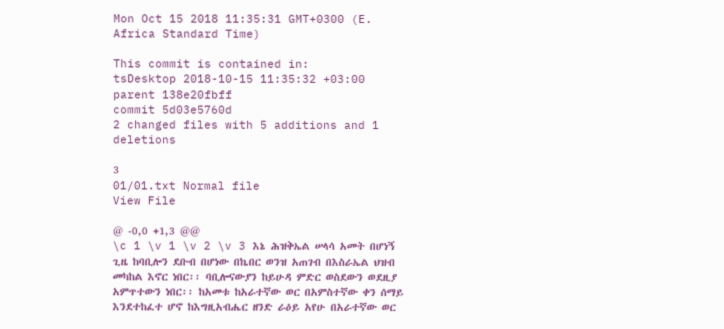Mon Oct 15 2018 11:35:31 GMT+0300 (E. Africa Standard Time)

This commit is contained in:
tsDesktop 2018-10-15 11:35:32 +03:00
parent 138e20fbff
commit 5d03e5760d
2 changed files with 5 additions and 1 deletions

3
01/01.txt Normal file
View File

@ -0,0 +1,3 @@
\c 1 \v 1 \v 2 \v 3 እኔ ሕዝቅኤል ሠላሳ አመት በሆነኝ ጊዜ ከባቢሎን ደቡብ በሆነው በኬበር ወንዝ አጠገብ በእስራኤል ህዝብ መካከል እኖር ነበር፡፡ ባቢሎናውያን ከይሁዳ ምድር ወስደውን ወደዚያ አምጥተውን ነበር፡፡ ከአመቱ ከአራተኛው ወር በአምስተኛው ቀን ሰማይ እንደተከፈተ ሆኖ ከእግዚአብሔር ዘንድ ራዕይ አየሁ በአራተኛው ወር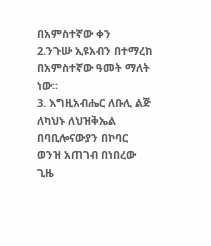በአምስተኛው ቀን
2.ንጉሡ ኢዩአብን በተማረከ በአምስተኛው ዓመት ማለት ነው፡፡
3. እግዚአብሔር ለቡሊ ልጅ ለካህኑ ለህዝቅኤል በባቢሎናውያን በኮባር ወንዝ አጠገብ በነበረው ጊዜ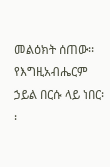መልዕክት ሰጠው፡፡ የእግዚአብሔርም ኃይል በርሱ ላይ ነበር፡፡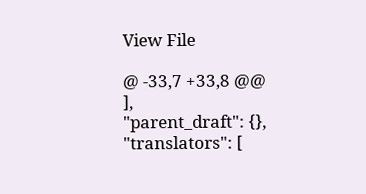View File

@ -33,7 +33,8 @@
],
"parent_draft": {},
"translators": [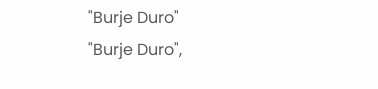"Burje Duro"
"Burje Duro",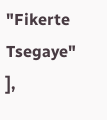"Fikerte Tsegaye"
],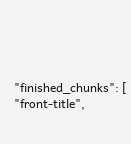"finished_chunks": [
"front-title",